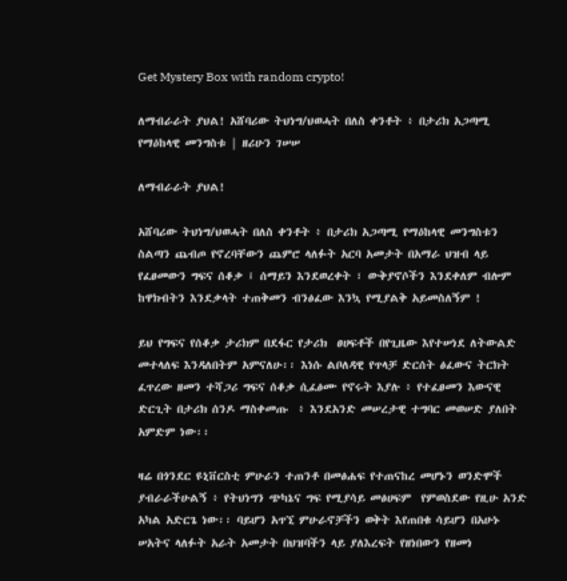Get Mystery Box with random crypto!

ለማብራራት ያህል! አሸባሪው ትህነግ/ህወሓት በለስ ቀንቶት ፥ በታሪክ አጋጣሚ የማዕከላዊ መንግስቱ | ዘሪሁን ገሠሠ

ለማብራራት ያህል!

አሸባሪው ትህነግ/ህወሓት በለስ ቀንቶት ፥ በታሪክ አጋጣሚ የማዕከላዊ መንግስቱን ስልጣን ጨብጦ የኖረባቸውን ጨምሮ ላለፉት አርባ አመታት በአማራ ህዝብ ላይ የፈፀመውን ግፍና ሰቆቃ ፤ ሰማይን እንደወረቀት ፣ ውቅያኖሶችን እንደቀለም ብሎም ከዋክብትን እንደቃላት ተጠቅመን ብንፅፈው እንኳ የሚያልቅ አይመስለኝም !

ይህ የግፍና የሰቆቃ ታሪክም በደፋር የታሪክ  ፀሀፍቶች በየጊዜው እየተሠነደ ለትውልድ መተላለፍ እንዳለበትም አምናለሁ፡፡ እነሱ ልቦለዳዊ የጥላቻ ድርሰት ፅፈውና ትርክት ፈጥረው ዘመን ተሻጋሪ ግፍና ሰቆቃ ሲፈፅሙ የኖሩት እያሉ ፥ የተፈፀመን እውናዊ ድርጊት በታሪክ ሰንዶ ማስቀመጡ  ፥ እንደአንድ መሠረታዊ ተግባር መወሠድ ያለበት አምድም ነው፡፡

ዛሬ በጎንደር ዩኒቨርስቲ ምሁራን ተጠንቶ በመፅሐፍ የተጠናከረ መሆኑን ወንድሞች ያብራራችሁልኝ ፥ የትህነግን ጭካኔና ግፍ የሚያሳይ መፅሀፍም  የምወስደው የዚሁ አንድ አካል አድርጌ ነው፡፡ ባይሆን አጥኚ ምሁራኖቻችን ወቅት እየጠበቁ ሳይሆን በአሁኑ ሠአትና ላለፉት አራት አመታት በህዝባችን ላይ ያለእረፍት የዘነበውን የዘመነ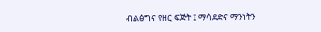ብልፅግና የዘር ፍጅት ፤ ማሳደድና ማንነትን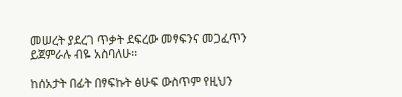መሠረት ያደረገ ጥቃት ደፍረው መፃፍንና መጋፈጥን ይጀምራሉ ብዬ አስባለሁ፡፡

ከሰአታት በፊት በፃፍኩት ፅሁፍ ውስጥም የዚህን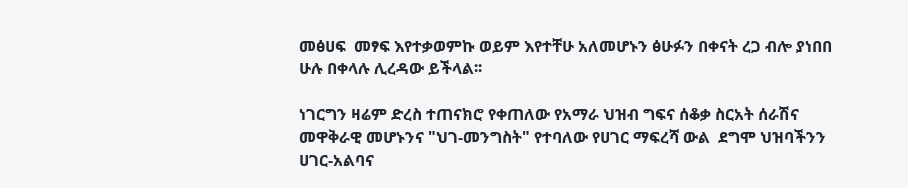መፅሀፍ  መፃፍ እየተቃወምኩ ወይም እየተቸሁ አለመሆኑን ፅሁፉን በቀናት ረጋ ብሎ ያነበበ ሁሉ በቀላሉ ሊረዳው ይችላል፡፡

ነገርግን ዛሬም ድረስ ተጠናክሮ የቀጠለው የአማራ ህዝብ ግፍና ሰቆቃ ስርአት ሰራሽና መዋቅራዊ መሆኑንና "ህገ-መንግስት" የተባለው የሀገር ማፍረሻ ውል  ደግሞ ህዝባችንን ሀገር-አልባና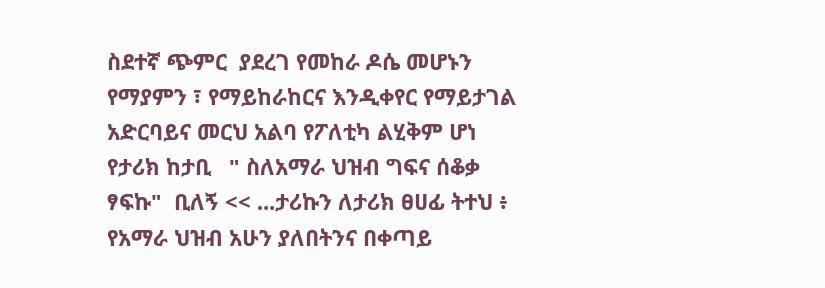ስደተኛ ጭምር  ያደረገ የመከራ ዶሴ መሆኑን የማያምን ፣ የማይከራከርና እንዲቀየር የማይታገል   አድርባይና መርህ አልባ የፖለቲካ ልሂቅም ሆነ የታሪክ ከታቢ   " ስለአማራ ህዝብ ግፍና ሰቆቃ ፃፍኩ"  ቢለኝ << ...ታሪኩን ለታሪክ ፀሀፊ ትተህ ፥ የአማራ ህዝብ አሁን ያለበትንና በቀጣይ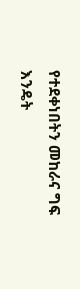የተደቀነበትን መከራና ግፍ እንዴት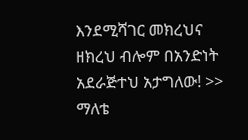እንደሚሻገር መክረህና ዘክረህ ብሎም በአንድነት  አደራጅተህ አታግለው! >> ማለቴ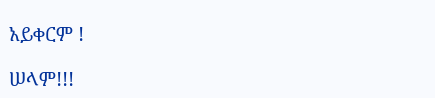አይቀርም !

ሠላም!!!